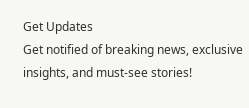Get Updates
Get notified of breaking news, exclusive insights, and must-see stories!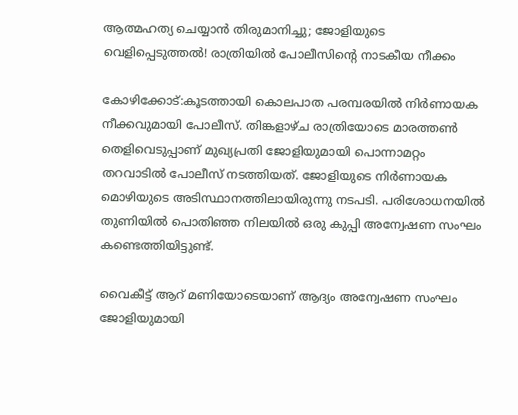ആത്മഹത്യ ചെയ്യാന്‍ തിരുമാനിച്ചു; ജോളിയുടെ വെളിപ്പെടുത്തല്‍! രാത്രിയില്‍ പോലീസിന്‍റെ നാടകീയ നീക്കം

കോഴിക്കോട്:കൂടത്തായി കൊലപാത പരമ്പരയില്‍ നിര്‍ണായക നീക്കവുമായി പോലീസ്. തിങ്കളാഴ്ച രാത്രിയോടെ മാരത്തണ്‍ തെളിവെടുപ്പാണ് മുഖ്യപ്രതി ജോളിയുമായി പൊന്നാമറ്റം തറവാടില്‍ പോലീസ് നടത്തിയത്. ജോളിയുടെ നിര്‍ണായക മൊഴിയുടെ അടിസ്ഥാനത്തിലായിരുന്നു നടപടി. പരിശോധനയില്‍ തുണിയില്‍ പൊതിഞ്ഞ നിലയില്‍ ഒരു കുപ്പി അന്വേഷണ സംഘം കണ്ടെത്തിയിട്ടുണ്ട്.

വൈകീട്ട് ആറ് മണിയോടെയാണ് ആദ്യം അന്വേഷണ സംഘം ജോളിയുമായി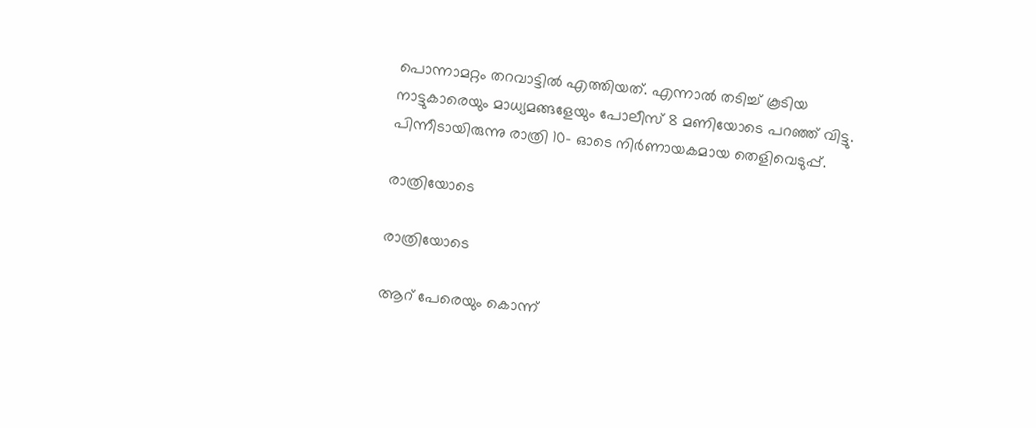പൊന്നാമറ്റം തറവാട്ടില്‍ എത്തിയത്. എന്നാല്‍ തടിച്ച് കൂടിയ നാട്ടുകാരെയും മാധ്യമങ്ങളേയും പോലീസ് 8 മണിയോടെ പറഞ്ഞ് വിട്ടു. പിന്നീടായിരുന്നു രാത്രി 10- ഓടെ നിര്‍ണായകമായ തെളിവെടുപ്പ്.

രാത്രിയോടെ

രാത്രിയോടെ

ആറ് പേരെയും കൊന്ന്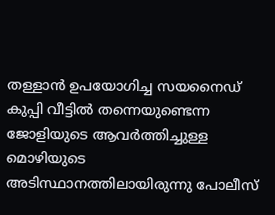തള്ളാന്‍ ഉപയോഗിച്ച സയനൈഡ് കുപ്പി വീട്ടില്‍ തന്നെയുണ്ടെന്ന ജോളിയുടെ ആവര്‍ത്തിച്ചുള്ള മൊഴിയുടെ അടിസ്ഥാനത്തിലായിരുന്നു പോലീസ്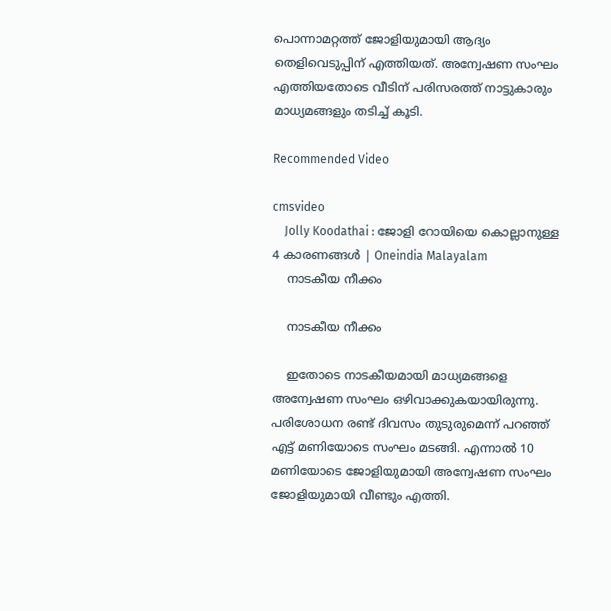പൊന്നാമറ്റത്ത് ജോളിയുമായി ആദ്യം തെളിവെടുപ്പിന് എത്തിയത്. അന്വേഷണ സംഘം എത്തിയതോടെ വീടിന് പരിസരത്ത് നാട്ടുകാരും മാധ്യമങ്ങളും തടിച്ച് കൂടി.

Recommended Video

cmsvideo
    Jolly Koodathai : ജോളി റോയിയെ കൊല്ലാനുള്ള 4 കാരണങ്ങള്‍ | Oneindia Malayalam
    നാടകീയ നീക്കം

    നാടകീയ നീക്കം

    ഇതോടെ നാടകീയമായി മാധ്യമങ്ങളെ അന്വേഷണ സംഘം ഒഴിവാക്കുകയായിരുന്നു. പരിശോധന രണ്ട് ദിവസം തുടുരുമെന്ന് പറഞ്ഞ് എട്ട് മണിയോടെ സംഘം മടങ്ങി. എന്നാല്‍ 10 മണിയോടെ ജോളിയുമായി അന്വേഷണ സംഘം ജോളിയുമായി വീണ്ടും എത്തി.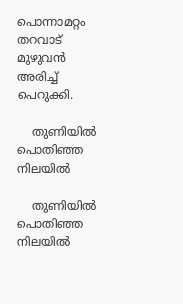പൊന്നാമറ്റം തറവാട് മുഴുവന്‍ അരിച്ച് പെറുക്കി.

    തുണിയില്‍ പൊതിഞ്ഞ നിലയില്‍

    തുണിയില്‍ പൊതിഞ്ഞ നിലയില്‍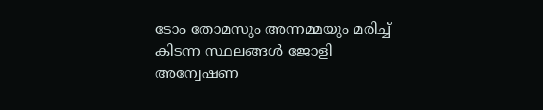ടോം തോമസും അന്നമ്മയും മരിച്ച് കിടന്ന സ്ഥലങ്ങള്‍ ജോളി അന്വേഷണ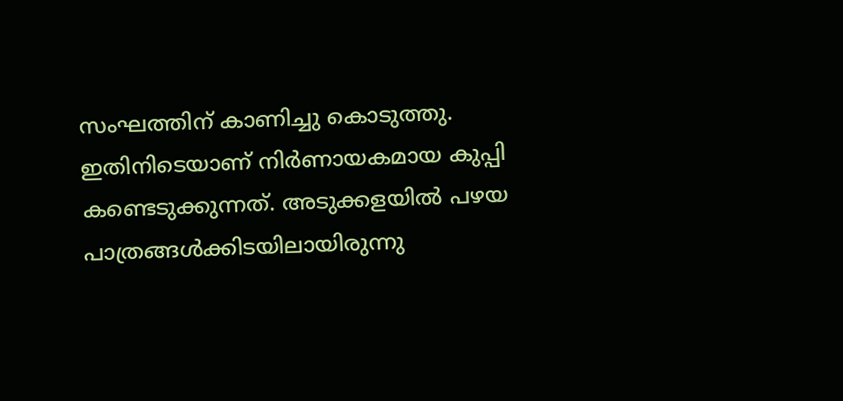സംഘത്തിന് കാണിച്ചു കൊടുത്തു. ഇതിനിടെയാണ് നിര്‍ണായകമായ കുപ്പി കണ്ടെടുക്കുന്നത്. അടുക്കളയില്‍ പഴയ പാത്രങ്ങള്‍ക്കിടയിലായിരുന്നു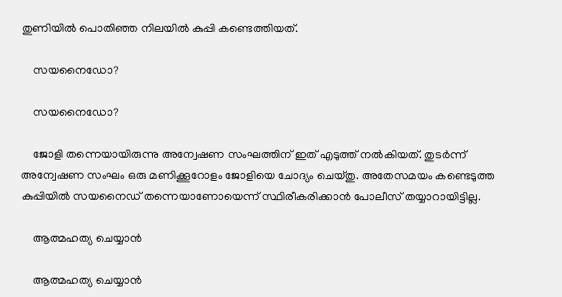തുണിയില്‍ പൊതിഞ്ഞ നിലയില്‍ കുപ്പി കണ്ടെത്തിയത്.

    സയനൈഡോ?

    സയനൈഡോ?

    ജോളി തന്നെയായിരുന്നു അന്വേഷണ സംഘത്തിന് ഇത് എടുത്ത് നല്‍കിയത്. തുടര്‍ന്ന് അന്വേഷണ സംഘം ഒരു മണിക്കൂറോളം ജോളിയെ ചോദ്യം ചെയ്തു. അതേസമയം കണ്ടെടുത്ത കുപ്പിയില്‍ സയനൈഡ് തന്നെയാണോയെന്ന് സ്ഥിരീകരിക്കാന്‍ പോലീസ് തയ്യാറായിട്ടില്ല.

    ആത്മഹത്യ ചെയ്യാന്‍

    ആത്മഹത്യ ചെയ്യാന്‍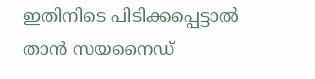ഇതിനിടെ പിടിക്കപ്പെട്ടാല്‍ താന്‍ സയനൈഡ്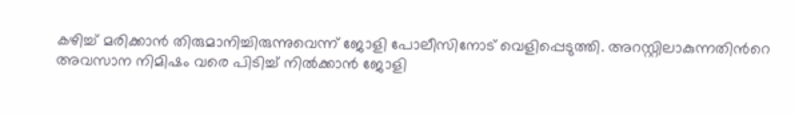കഴിച്ച് മരിക്കാന്‍ തിരുമാനിച്ചിരുന്നുവെന്ന് ജോളി പോലീസിനോട് വെളിപ്പെടുത്തി. അറസ്റ്റിലാകുന്നതിന്‍റെ അവസാന നിമിഷം വരെ പിടിച്ച് നില്‍ക്കാന്‍ ജോളി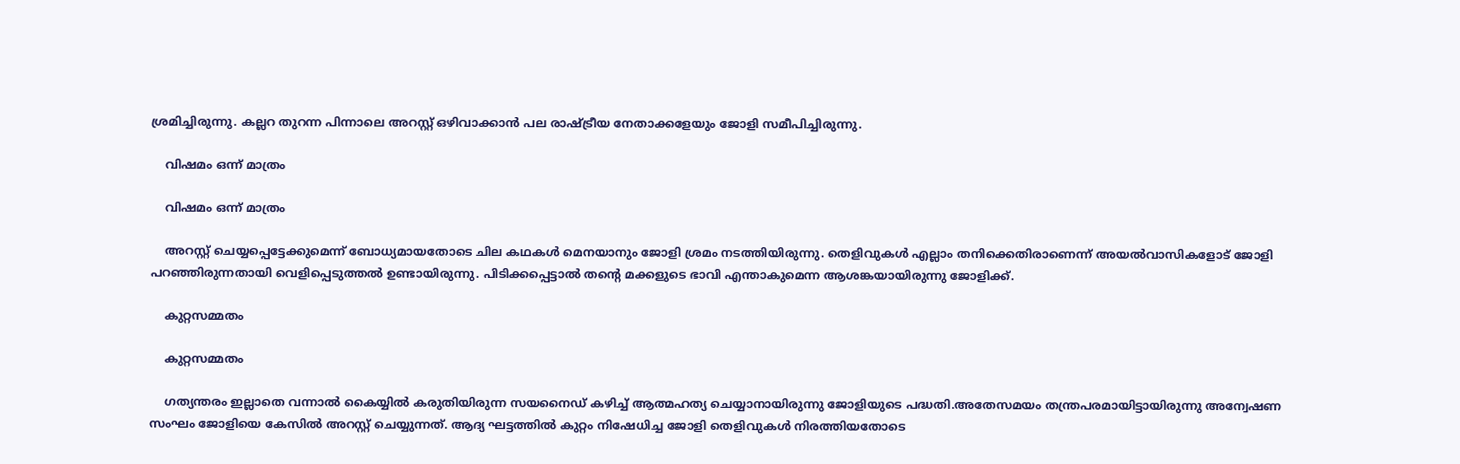ശ്രമിച്ചിരുന്നു. കല്ലറ തുറന്ന പിന്നാലെ അറസ്റ്റ് ഒഴിവാക്കാന്‍ പല രാഷ്ട്രീയ നേതാക്കളേയും ജോളി സമീപിച്ചിരുന്നു.

    വിഷമം ഒന്ന് മാത്രം

    വിഷമം ഒന്ന് മാത്രം

    അറസ്റ്റ് ചെയ്യപ്പെട്ടേക്കുമെന്ന് ബോധ്യമായതോടെ ചില കഥകള്‍ മെനയാനും ജോളി ശ്രമം നടത്തിയിരുന്നു. തെളിവുകള്‍ എല്ലാം തനിക്കെതിരാണെന്ന് അയല്‍വാസികളോട് ജോളി പറഞ്ഞിരുന്നതായി വെളിപ്പെടുത്തല്‍ ഉണ്ടായിരുന്നു. പിടിക്കപ്പെട്ടാല്‍ തന്‍റെ മക്കളുടെ ഭാവി എന്താകുമെന്ന ആശങ്കയായിരുന്നു ജോളിക്ക്.

    കുറ്റസമ്മതം

    കുറ്റസമ്മതം

    ഗത്യന്തരം ഇല്ലാതെ വന്നാല്‍ കൈയ്യില്‍ കരുതിയിരുന്ന സയനൈഡ് കഴിച്ച് ആത്മഹത്യ ചെയ്യാനായിരുന്നു ജോളിയുടെ പദ്ധതി.അതേസമയം തന്ത്രപരമായിട്ടായിരുന്നു അന്വേഷണ സംഘം ജോളിയെ കേസില്‍ അറസ്റ്റ് ചെയ്യുന്നത്. ആദ്യ ഘട്ടത്തില്‍ കുറ്റം നിഷേധിച്ച ജോളി തെളിവുകള്‍ നിരത്തിയതോടെ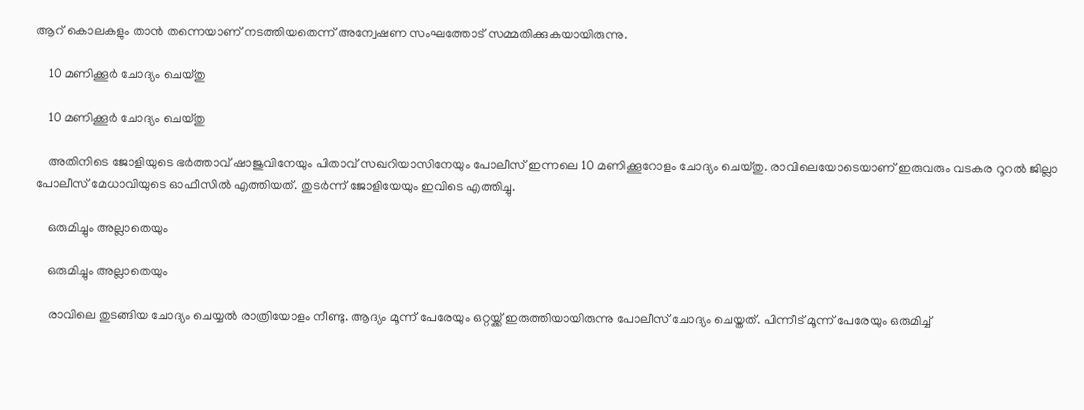ആറ് കൊലകളും താന്‍ തന്നെയാണ് നടത്തിയതെന്ന് അന്വേഷണ സംഘത്തോട് സമ്മതിക്കുകയായിരുന്നു.

    10 മണിക്കൂര്‍ ചോദ്യം ചെയ്തു

    10 മണിക്കൂര്‍ ചോദ്യം ചെയ്തു

    അതിനിടെ ജോളിയുടെ ഭര്‍ത്താവ് ഷാജുവിനേയും പിതാവ് സഖറിയാസിനേയും പോലീസ് ഇന്നലെ 10 മണിക്കൂറോളം ചോദ്യം ചെയ്തു. രാവിലെയോടെയാണ് ഇരുവരും വടകര റൂറല്‍ ജില്ലാ പോലീസ് മേധാവിയുടെ ഓഫീസില്‍ എത്തിയത്. തുടര്‍ന്ന് ജോളിയേയും ഇവിടെ എത്തിച്ചു.

    ഒരുമിച്ചും അല്ലാതെയും

    ഒരുമിച്ചും അല്ലാതെയും

    രാവിലെ തുടങ്ങിയ ചോദ്യം ചെയ്യല്‍ രാത്രിയോളം നീണ്ടു. ആദ്യം മൂന്ന് പേരേയും ഒറ്റയ്ക്ക് ഇരുത്തിയായിരുന്നു പോലീസ് ചോദ്യം ചെയ്തത്. പിന്നീട് മൂന്ന് പേരേയും ഒരുമിച്ച്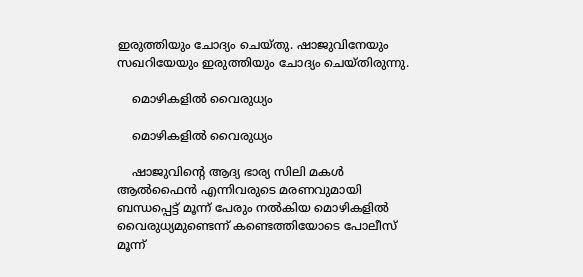ഇരുത്തിയും ചോദ്യം ചെയ്തു. ഷാജുവിനേയും സഖറിയേയും ഇരുത്തിയും ചോദ്യം ചെയ്തിരുന്നു.

    മൊഴികളില്‍ വൈരുധ്യം

    മൊഴികളില്‍ വൈരുധ്യം

    ഷാജുവിന്‍റെ ആദ്യ ഭാര്യ സിലി മകള്‍ ആല്‍ഫൈന്‍ എന്നിവരുടെ മരണവുമായി ബന്ധപ്പെട്ട് മൂന്ന് പേരും നല്‍കിയ മൊഴികളില്‍ വൈരുധ്യമുണ്ടെന്ന് കണ്ടെത്തിയോടെ പോലീസ് മൂന്ന്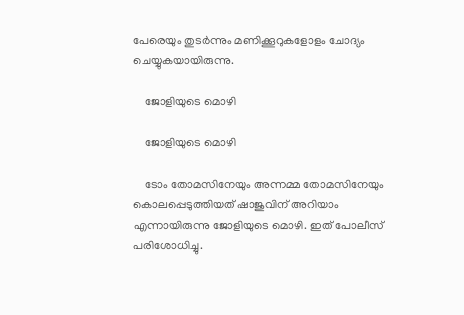പേരെയും തുടര്‍ന്നും മണിക്കൂറുകളോളം ചോദ്യം ചെയ്യുകയായിരുന്നു.

    ജോളിയുടെ മൊഴി

    ജോളിയുടെ മൊഴി

    ടോം തോമസിനേയും അന്നമ്മ തോമസിനേയും കൊലപ്പെടുത്തിയത് ഷാജുവിന് അറിയാം എന്നായിരുന്നു ജോളിയുടെ മൊഴി. ഇത് പോലീസ് പരിശോധിച്ചു.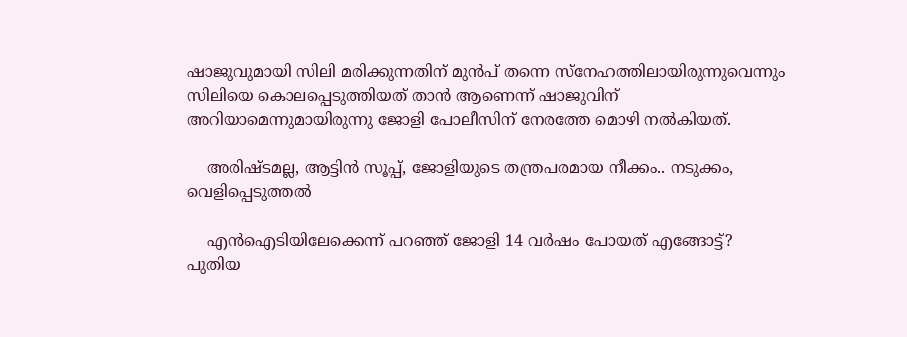ഷാജുവുമായി സിലി മരിക്കുന്നതിന് മുന്‍പ് തന്നെ സ്നേഹത്തിലായിരുന്നുവെന്നും സിലിയെ കൊലപ്പെടുത്തിയത് താന്‍ ആണെന്ന് ഷാജുവിന് അറിയാമെന്നുമായിരുന്നു ജോളി പോലീസിന് നേരത്തേ മൊഴി നല്‍കിയത്.

    അരിഷ്ടമല്ല, ആട്ടിന്‍ സൂപ്പ്, ജോളിയുടെ തന്ത്രപരമായ നീക്കം.. നടുക്കം, വെളിപ്പെടുത്തല്‍

    എന്‍ഐടിയിലേക്കെന്ന് പറഞ്ഞ് ജോളി 14 വര്‍ഷം പോയത് എങ്ങോട്ട്? പുതിയ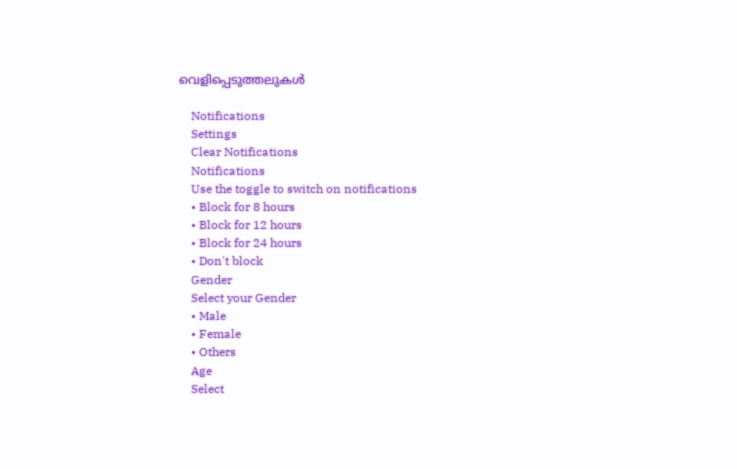വെളിപ്പെടുത്തലുകള്‍

    Notifications
    Settings
    Clear Notifications
    Notifications
    Use the toggle to switch on notifications
    • Block for 8 hours
    • Block for 12 hours
    • Block for 24 hours
    • Don't block
    Gender
    Select your Gender
    • Male
    • Female
    • Others
    Age
    Select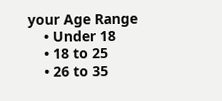your Age Range
    • Under 18
    • 18 to 25
    • 26 to 35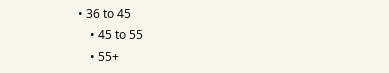• 36 to 45
    • 45 to 55
    • 55+